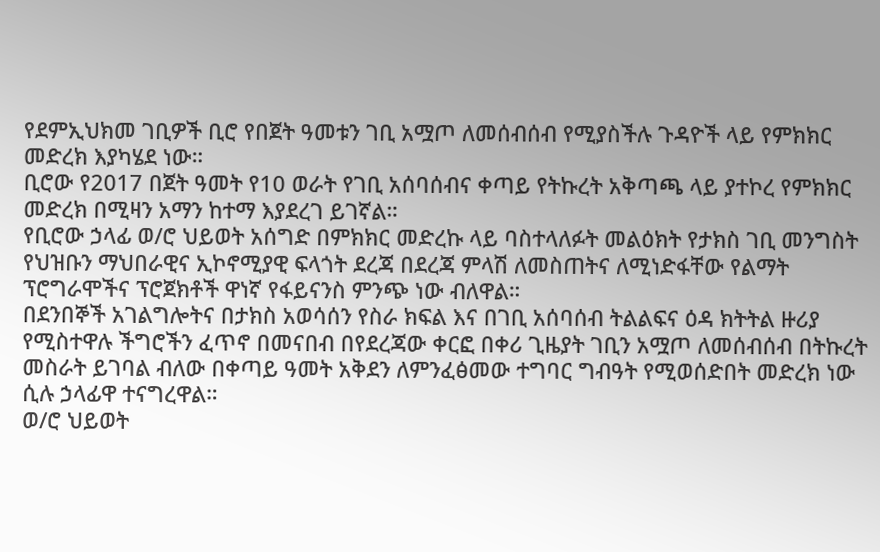የደምኢህክመ ገቢዎች ቢሮ የበጀት ዓመቱን ገቢ አሟጦ ለመሰብሰብ የሚያስችሉ ጉዳዮች ላይ የምክክር መድረክ እያካሄደ ነው።
ቢሮው የ2017 በጀት ዓመት የ10 ወራት የገቢ አሰባሰብና ቀጣይ የትኩረት አቅጣጫ ላይ ያተኮረ የምክክር መድረክ በሚዛን አማን ከተማ እያደረገ ይገኛል።
የቢሮው ኃላፊ ወ/ሮ ህይወት አሰግድ በምክክር መድረኩ ላይ ባስተላለፉት መልዕክት የታክስ ገቢ መንግስት የህዝቡን ማህበራዊና ኢኮኖሚያዊ ፍላጎት ደረጃ በደረጃ ምላሽ ለመስጠትና ለሚነድፋቸው የልማት ፕሮግራሞችና ፕሮጀክቶች ዋነኛ የፋይናንስ ምንጭ ነው ብለዋል።
በደንበኞች አገልግሎትና በታክስ አወሳሰን የስራ ክፍል እና በገቢ አሰባሰብ ትልልፍና ዕዳ ክትትል ዙሪያ የሚስተዋሉ ችግሮችን ፈጥኖ በመናበብ በየደረጃው ቀርፎ በቀሪ ጊዜያት ገቢን አሟጦ ለመሰብሰብ በትኩረት መስራት ይገባል ብለው በቀጣይ ዓመት አቅደን ለምንፈፅመው ተግባር ግብዓት የሚወሰድበት መድረክ ነው ሲሉ ኃላፊዋ ተናግረዋል።
ወ/ሮ ህይወት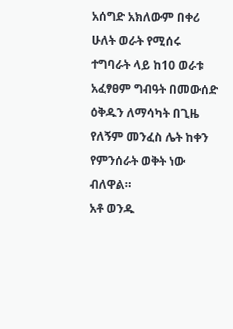አሰግድ አክለውም በቀሪ ሁለት ወራት የሚሰሩ ተግባራት ላይ ከ10 ወራቱ አፈፃፀም ግብዓት በመውሰድ ዕቅዱን ለማሳካት በጊዜ የለኝም መንፈስ ሌት ከቀን የምንሰራት ወቅት ነው ብለዋል።
አቶ ወንዱ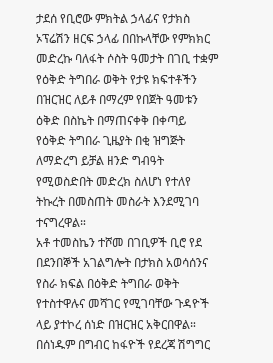ታደሰ የቢሮው ምክትል ኃላፊና የታክስ ኦፕሬሽን ዘርፍ ኃላፊ በበኩላቸው የምክክር መድረኩ ባለፋት ሶስት ዓመታት በገቢ ተቋም የዕቅድ ትግበራ ወቅት የታዩ ክፍተቶችን በዝርዝር ለይቶ በማረም የበጀት ዓመቱን ዕቅድ በስኬት በማጠናቀቅ በቀጣይ የዕቅድ ትግበራ ጊዜያት በቂ ዝግጅት ለማድረግ ይቻል ዘንድ ግብዓት የሚወስድበት መድረክ ስለሆነ የተለየ ትኩረት በመስጠት መስራት እንደሚገባ ተናግረዋል።
አቶ ተመስኬን ተሾመ በገቢዎች ቢሮ የደ በደንበኞች አገልግሎት በታክስ አወሳሰንና የስራ ክፍል በዕቅድ ትግበራ ወቅት የተስተዋሉና መሻገር የሚገባቸው ጉዳዮች ላይ ያተኮረ ሰነድ በዝርዝር አቅርበዋል።
በሰነዱም በግብር ከፋዮች የደረጃ ሽግግር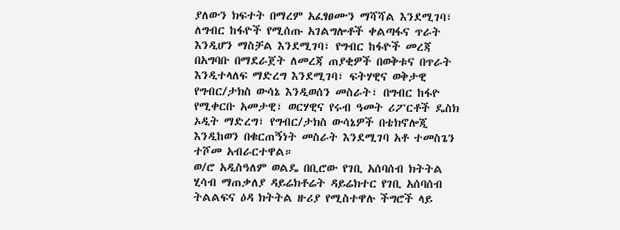ያለውን ክፍተት በማረም አፈፃፀሙን ማሻሻል እንደሚገባ፣ ለግብር ከፋዮች የሚሰጡ አገልግሎቶች ቀልጣፋና ጥራት እንዲሆን ማስቻል እንደሚገባ፣ የግብር ከፋዮች መረጃ በአግባቡ በማደራጀት ለመረጃ ጠያቂዎች በወቅቱና በጥራት እንዲተላለፍ ማድረግ እንደሚገባ፣ ፍትሃዊና ወቅታዊ የግብር/ታክስ ውሳኔ እንዲወሰን መስራት፣ በግብር ከፋዮ የሚቀርቡ አመታዊ፣ ወርሃዊና የሩብ ዓመት ሪፖርቶች ዴስክ ኦዲት ማድረግ፣ የግብር/ታክስ ውሳኔዎች በቴክኖሎጂ እንዲከወን በቁርጠኝነት መስራት እንደሚገባ አቶ ተመስጌን ተሾመ አብራርተዋል።
ወ/ሮ አዲስዓለም ወልዴ በቢሮው የገቢ አሰባሰብ ክትትል ሂሳብ ማጠቃለያ ዳይሬክቶሬት ዳይሬክተር የገቢ አሰባሰብ ትልልፍና ዕዳ ክትትል ዙሪያ የሚስተዋሉ ችግሮች ላይ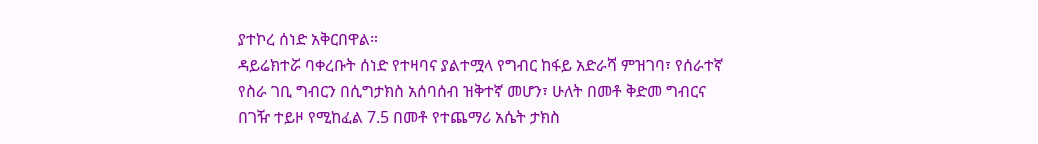ያተኮረ ሰነድ አቅርበዋል።
ዳይሬክተሯ ባቀረቡት ሰነድ የተዛባና ያልተሟላ የግብር ከፋይ አድራሻ ምዝገባ፣ የሰራተኛ የስራ ገቢ ግብርን በሲግታክስ አሰባሰብ ዝቅተኛ መሆን፣ ሁለት በመቶ ቅድመ ግብርና በገዥ ተይዞ የሚከፈል 7.5 በመቶ የተጨማሪ አሴት ታክስ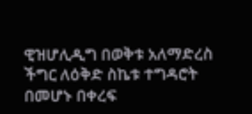ዊዝሆሊዲግ በወቅቱ አለማድረስ ችግር ለዕቅድ ስኬቱ ተግዳሮት በመሆኑ በቀረፍ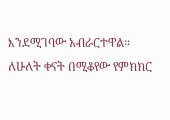እንደሚገባው አብራርተዋል።
ለሁለት ቀናት በሚቆየው የምክክር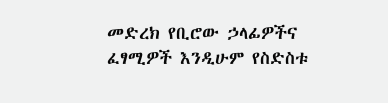መድረክ የቢሮው ኃላፊዎችና ፈፃሚዎች እንዲሁም የስድስቱ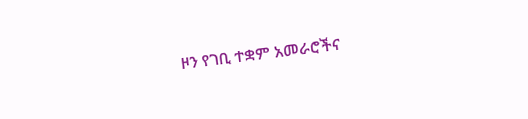ዞን የገቢ ተቋም አመራሮችና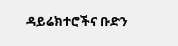ዳይሬክተሮችና ቡድን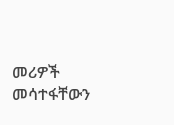መሪዎች መሳተፋቸውን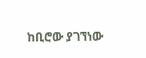ከቢሮው ያገኘነው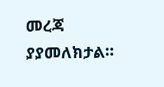መረጃ ያያመለክታል።